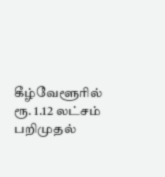கீழ்வேளூரில் ரூ. 1.12 லட்சம் பறிமுதல்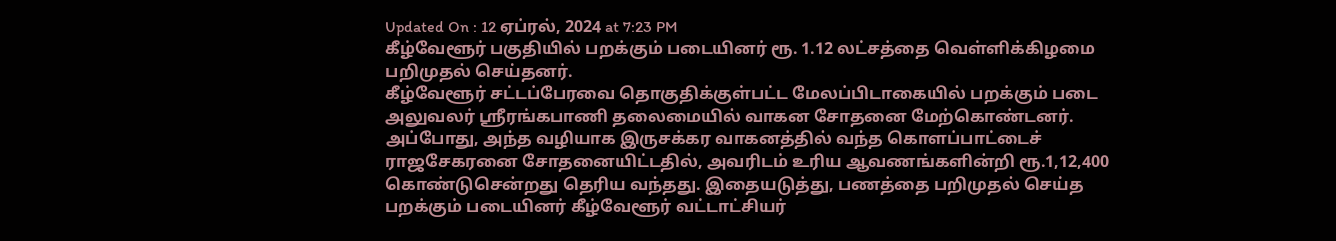Updated On : 12 ஏப்ரல், 2024 at 7:23 PM
கீழ்வேளூர் பகுதியில் பறக்கும் படையினர் ரூ. 1.12 லட்சத்தை வெள்ளிக்கிழமை பறிமுதல் செய்தனர்.
கீழ்வேளூர் சட்டப்பேரவை தொகுதிக்குள்பட்ட மேலப்பிடாகையில் பறக்கும் படை அலுவலர் ஸ்ரீரங்கபாணி தலைமையில் வாகன சோதனை மேற்கொண்டனர். அப்போது, அந்த வழியாக இருசக்கர வாகனத்தில் வந்த கொளப்பாட்டைச் ராஜசேகரனை சோதனையிட்டதில், அவரிடம் உரிய ஆவணங்களின்றி ரூ.1,12,400 கொண்டுசென்றது தெரிய வந்தது. இதையடுத்து, பணத்தை பறிமுதல் செய்த பறக்கும் படையினர் கீழ்வேளூர் வட்டாட்சியர்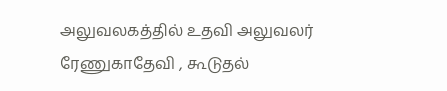அலுவலகத்தில் உதவி அலுவலர் ரேணுகாதேவி , கூடுதல்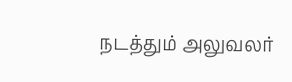நடத்தும் அலுவலர்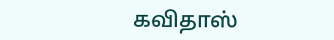கவிதாஸ்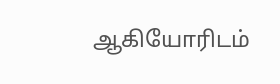ஆகியோரிடம்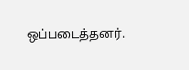ஒப்படைத்தனர்.